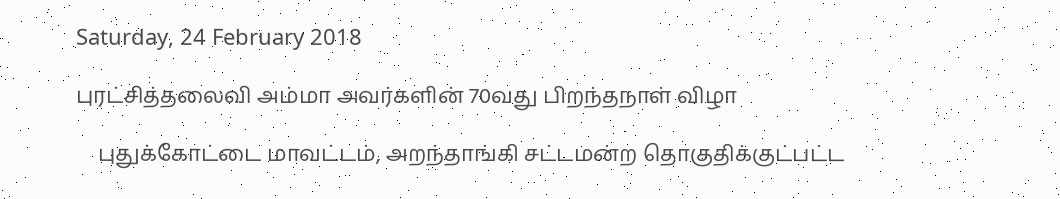Saturday, 24 February 2018

புரட்சித்தலைவி அம்மா அவர்களின் 70வது பிறந்தநாள் விழா

    புதுக்கோட்டை மாவட்டம், அறந்தாங்கி சட்டமன்ற தொகுதிக்குட்பட்ட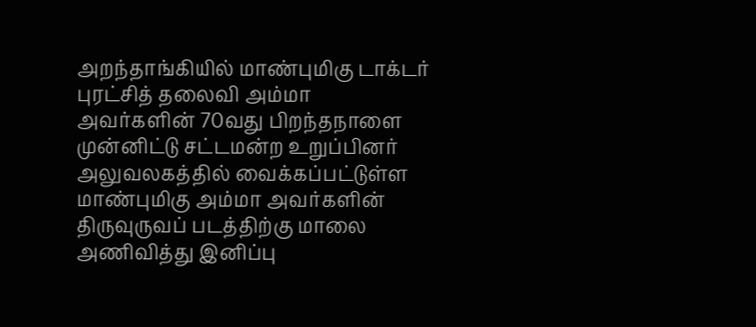அறந்தாங்கியில் மாண்புமிகு டாக்டர் புரட்சித் தலைவி அம்மா அவர்களின் 70வது பிறந்தநாளை முன்னிட்டு சட்டமன்ற உறுப்பினர் அலுவலகத்தில் வைக்கப்பட்டுள்ள மாண்புமிகு அம்மா அவர்களின் திருவுருவப் படத்திற்கு மாலை அணிவித்து இனிப்பு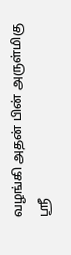வழங்கி அதன் பின் அருள்மிகு ஸ்ரீ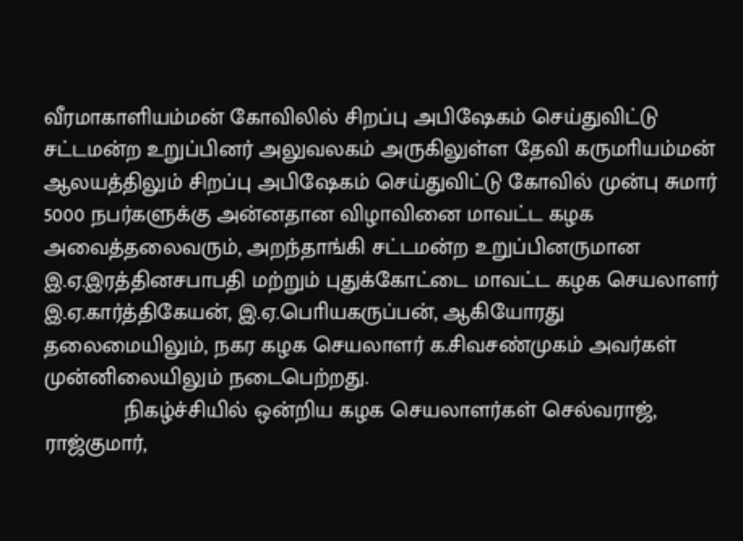வீரமாகாளியம்மன் கோவிலில் சிறப்பு அபிஷேகம் செய்துவிட்டு சட்டமன்ற உறுப்பினர் அலுவலகம் அருகிலுள்ள தேவி கருமாியம்மன் ஆலயத்திலும் சிறப்பு அபிஷேகம் செய்துவிட்டு கோவில் முன்பு சுமார் 5000 நபர்களுக்கு அன்னதான விழாவினை மாவட்ட கழக அவைத்தலைவரும், அறந்தாங்கி சட்டமன்ற உறுப்பினருமான இ.ஏ.இரத்தினசபாபதி மற்றும் புதுக்கோட்டை மாவட்ட கழக செயலாளர் இ.ஏ.கார்த்திகேயன், இ.ஏ.பொியகருப்பன், ஆகியோரது தலைமையிலும், நகர கழக செயலாளர் க.சிவசண்முகம் அவர்கள் முன்னிலையிலும் நடைபெற்றது.
             நிகழ்ச்சியில் ஒன்றிய கழக செயலாளர்கள் செல்வராஜ், ராஜ்குமார்,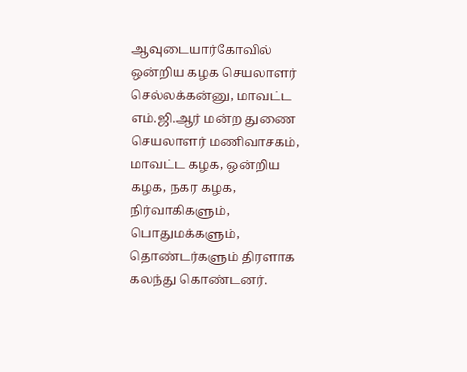ஆவுடையார்கோவில் ஒன்றிய கழக செயலாளர் செல்லக்கன்னு, மாவட்ட எம்.ஜி.ஆர் மன்ற துணை செயலாளர் மணிவாசகம், மாவட்ட கழக, ஒன்றிய கழக, நகர கழக, நிர்வாகிகளும், பொதுமக்களும், தொண்டர்களும் திரளாக கலந்து கொண்டனர்.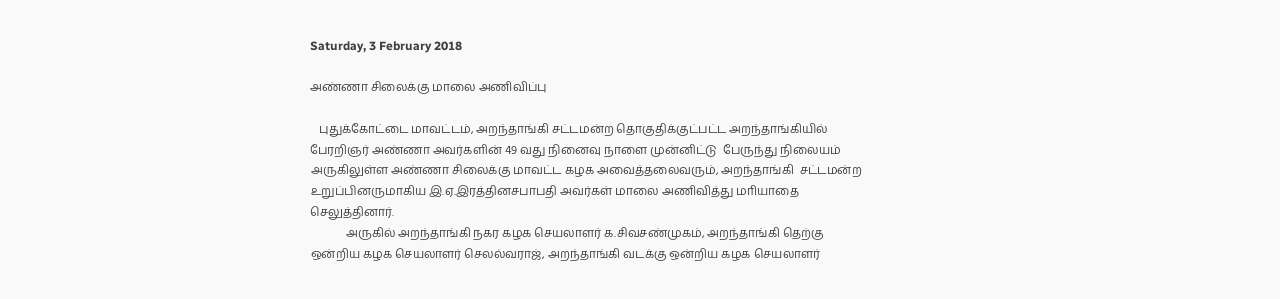Saturday, 3 February 2018

அண்ணா சிலைக்கு மாலை அணிவிப்பு

   புதுக்கோட்டை மாவட்டம், அறந்தாங்கி சட்டமன்ற தொகுதிக்குட்பட்ட அறந்தாங்கியில் பேரறிஞர் அண்ணா அவர்களின் 49 வது நினைவு நாளை முன்னிட்டு  பேருந்து நிலையம் அருகிலுள்ள அண்ணா சிலைக்கு மாவட்ட கழக அவைத்தலைவரும், அறந்தாங்கி  சட்டமன்ற உறுப்பினருமாகிய இ.ஏ.இரத்தினசபாபதி அவர்கள் மாலை அணிவித்து மாியாதை செலுத்தினார்.
            அருகில் அறந்தாங்கி நகர கழக செயலாளர் க.சிவசண்முகம், அறந்தாங்கி தெற்கு ஒன்றிய கழக செயலாளர் செலல்வராஜ், அறந்தாங்கி வடக்கு ஒன்றிய கழக செயலாளர்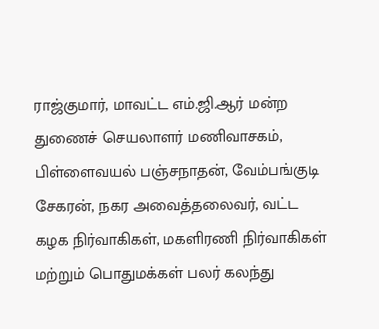ராஜ்குமார், மாவட்ட எம்.ஜி.ஆர் மன்ற துணைச் செயலாளர் மணிவாசகம், பிள்ளைவயல் பஞ்சநாதன், வேம்பங்குடி சேகரன், நகர அவைத்தலைவர், வட்ட கழக நிர்வாகிகள், மகளிரணி நிர்வாகிகள் மற்றும் பொதுமக்கள் பலர் கலந்து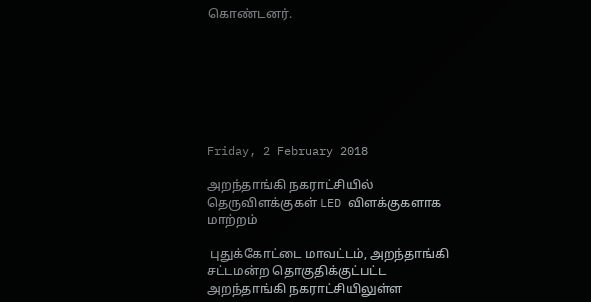கொண்டனர்.







Friday, 2 February 2018

அறந்தாங்கி நகராட்சியில் தெருவிளக்குகள் LED விளக்குகளாக மாற்றம்

 புதுக்கோட்டை மாவட்டம், அறந்தாங்கி சட்டமன்ற தொகுதிக்குட்பட்ட அறந்தாங்கி நகராட்சியிலுள்ள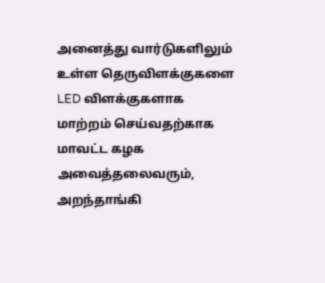அனைத்து வார்டுகளிலும் உள்ள தெருவிளக்குகளை LED விளக்குகளாக மாற்றம் செய்வதற்காக மாவட்ட கழக அவைத்தலைவரும், அறந்தாங்கி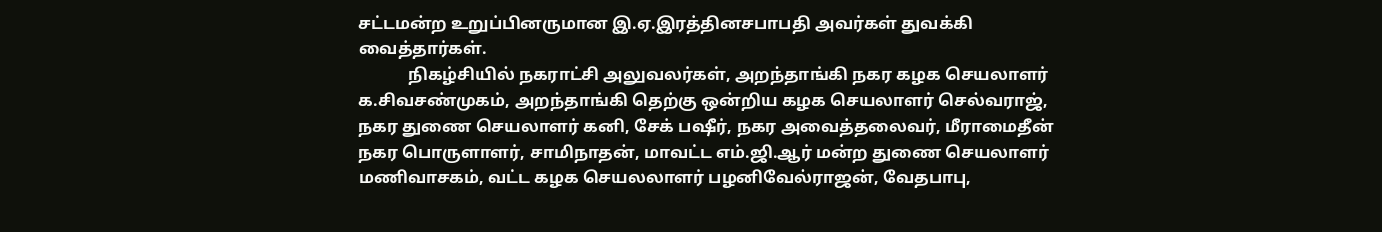சட்டமன்ற உறுப்பினருமான இ.ஏ.இரத்தினசபாபதி அவர்கள் துவக்கி வைத்தார்கள்.
            நிகழ்சியில் நகராட்சி அலுவலர்கள், அறந்தாங்கி நகர கழக செயலாளர் க.சிவசண்முகம், அறந்தாங்கி தெற்கு ஒன்றிய கழக செயலாளர் செல்வராஜ், நகர துணை செயலாளர் கனி, சேக் பஷீர், நகர அவைத்தலைவர், மீராமைதீன் நகர பொருளாளர், சாமிநாதன், மாவட்ட எம்.ஜி.ஆர் மன்ற துணை செயலாளர் மணிவாசகம், வட்ட கழக செயலலாளர் பழனிவேல்ராஜன், வேதபாபு,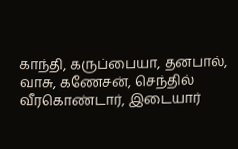காந்தி, கருப்பையா, தனபால், வாசு, கணேசன், செந்தில் வீரகொண்டார், இடையார்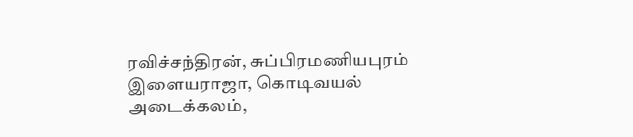ரவிச்சந்திரன், சுப்பிரமணியபுரம் இளையராஜா, கொடிவயல் அடைக்கலம்,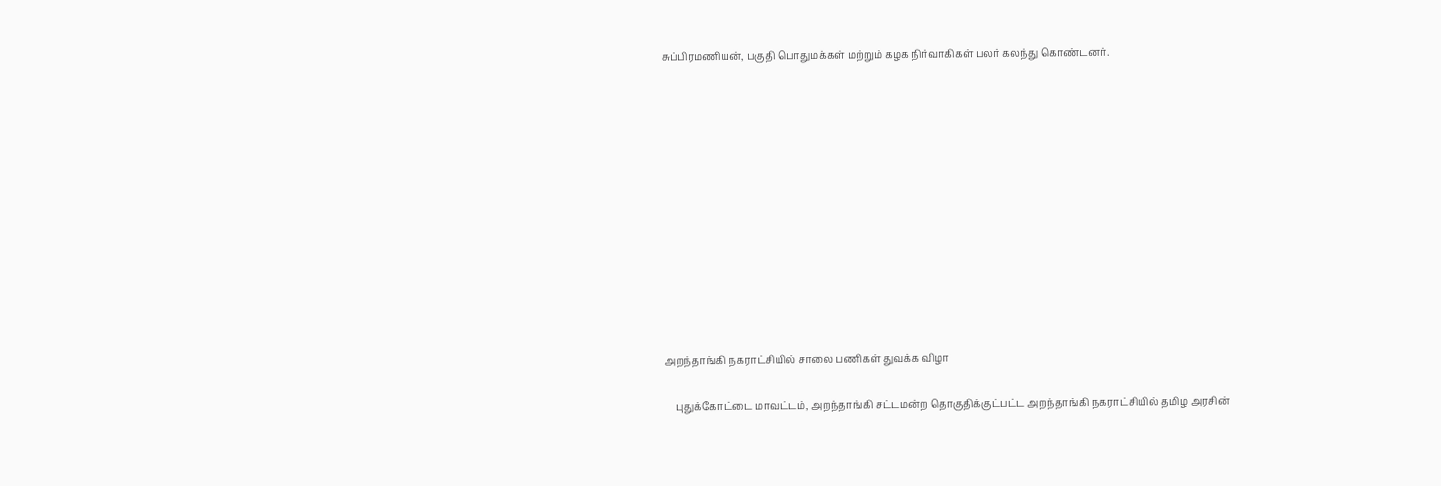சுப்பிரமணியன், பகுதி பொதுமக்கள் மற்றும் கழக நிர்வாகிகள் பலர் கலந்து கொண்டனர்.












அறந்தாங்கி நகராட்சியில் சாலை பணிகள் துவக்க விழா

    புதுக்கோட்டை மாவட்டம், அறந்தாங்கி சட்டமன்ற தொகுதிக்குட்பட்ட அறந்தாங்கி நகராட்சியில் தமிழ அரசின்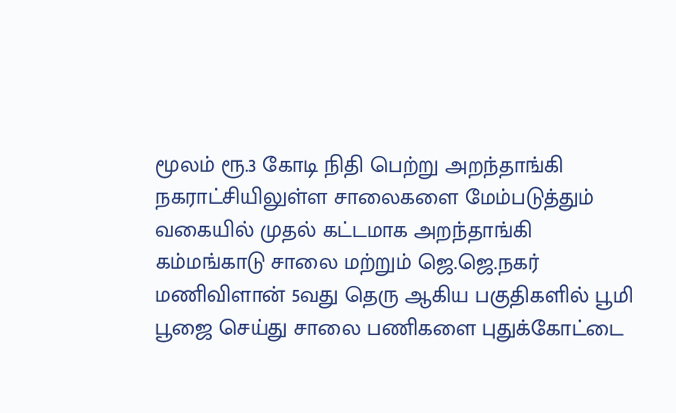மூலம் ரூ.3 கோடி நிதி பெற்று அறந்தாங்கி நகராட்சியிலுள்ள சாலைகளை மேம்படுத்தும் வகையில் முதல் கட்டமாக அறந்தாங்கி கம்மங்காடு சாலை மற்றும் ஜெ.ஜெ.நகர் மணிவிளான் 5வது தெரு ஆகிய பகுதிகளில் பூமி பூஜை செய்து சாலை பணிகளை புதுக்கோட்டை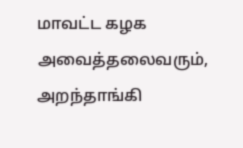மாவட்ட கழக அவைத்தலைவரும், அறந்தாங்கி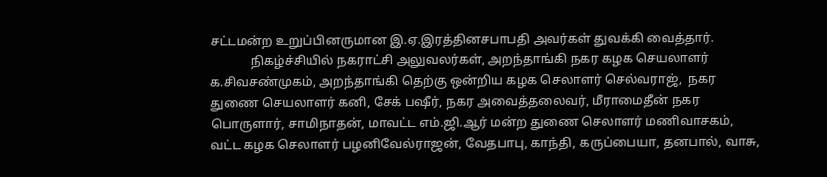சட்டமன்ற உறுப்பினருமான இ.ஏ.இரத்தினசபாபதி அவர்கள் துவக்கி வைத்தார்.
             நிகழ்ச்சியில் நகராட்சி அலுவலர்கள், அறந்தாங்கி நகர கழக செயலாளர் க.சிவசண்முகம், அறந்தாங்கி தெற்கு ஒன்றிய கழக செலாளர் செல்வராஜ்,  நகர துணை செயலாளர் கனி, சேக் பஷீர், நகர அவைத்தலைவர், மீராமைதீன் நகர பொருளார், சாமிநாதன், மாவட்ட எம்.ஜி.ஆர் மன்ற துணை செலாளர் மணிவாசகம், வட்ட கழக செலாளர் பழனிவேல்ராஜன், வேதபாபு, காந்தி, கருப்பையா, தனபால், வாசு,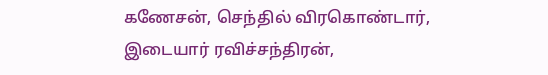கணேசன், செந்தில் விரகொண்டார், இடையார் ரவிச்சந்திரன்,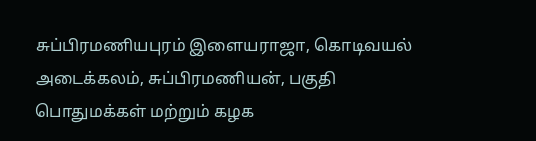சுப்பிரமணியபுரம் இளையராஜா, கொடிவயல் அடைக்கலம், சுப்பிரமணியன், பகுதி பொதுமக்கள் மற்றும் கழக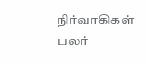நிர்வாகிகள் பலர்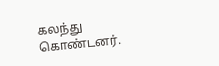கலந்து கொண்டனர்.